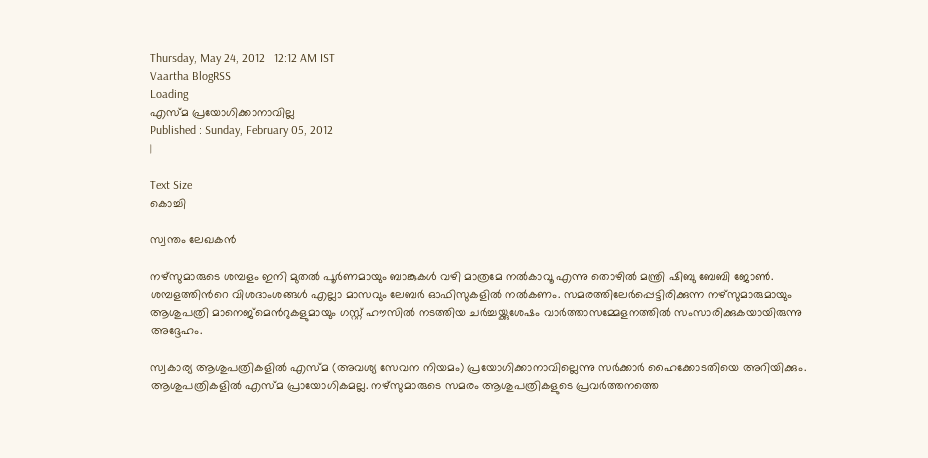Thursday, May 24, 2012   12:12 AM IST
Vaartha BlogRSS
Loading
എസ്മ പ്രയോഗിക്കാനാവില്ല
Published : Sunday, February 05, 2012
|

Text Size
കൊച്ചി

സ്വന്തം ലേഖകന്‍

നഴ്സുമാരുടെ ശമ്പളം ഇനി മുതല്‍ പൂര്‍ണമായും ബാങ്കുകള്‍ വഴി മാത്രമേ നല്‍കാവൂ എന്നു തൊഴില്‍ മന്ത്രി ഷിബു ബേബി ജോണ്‍. ശമ്പളത്തിന്‍റെ വിശദാംശങ്ങള്‍ എല്ലാ മാസവും ലേബര്‍ ഓഫിസുകളില്‍ നല്‍കണം. സമരത്തിലേര്‍പ്പെട്ടിരിക്കുന്ന നഴ്സുമാരുമായും ആശുപത്രി മാനെജ്മെന്‍റുകളുമായും ഗസ്റ്റ് ഹൗസില്‍ നടത്തിയ ചര്‍ച്ചയ്ക്കുശേഷം വാര്‍ത്താസമ്മേളനത്തില്‍ സംസാരിക്കുകയായിരുന്നു അദ്ദേഹം.

സ്വകാര്യ ആശുപത്രികളില്‍ എസ്മ (അവശ്യ സേവന നിയമം) പ്രയോഗിക്കാനാവില്ലെന്നു സര്‍ക്കാര്‍ ഹൈക്കോടതിയെ അറിയിക്കും. ആശുപത്രികളില്‍ എസ്മ പ്രായോഗികമല്ല. നഴ്സുമാരുടെ സമരം ആശുപത്രികളുടെ പ്രവര്‍ത്തനത്തെ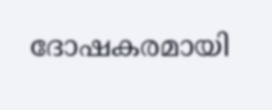ദോഷകരമായി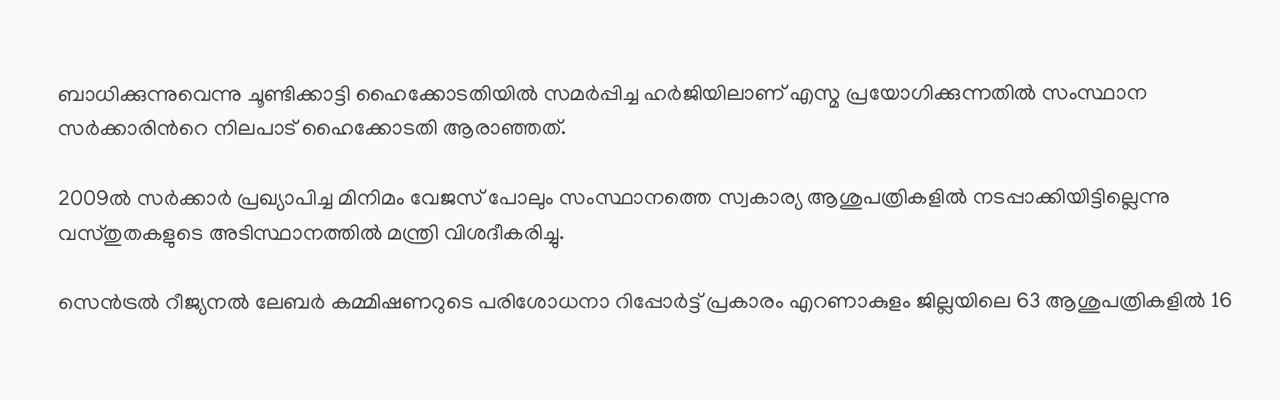ബാധിക്കുന്നുവെന്നു ചൂണ്ടിക്കാട്ടി ഹൈക്കോടതിയില്‍ സമര്‍പ്പിച്ച ഹര്‍ജിയിലാണ് എസ്മ പ്രയോഗിക്കുന്നതില്‍ സംസ്ഥാന സര്‍ക്കാരിന്‍റെ നിലപാട് ഹൈക്കോടതി ആരാഞ്ഞത്.

2009ല്‍ സര്‍ക്കാര്‍ പ്രഖ്യാപിച്ച മിനിമം വേജസ് പോലും സംസ്ഥാനത്തെ സ്വകാര്യ ആശുപത്രികളില്‍ നടപ്പാക്കിയിട്ടില്ലെന്നു വസ്തുതകളുടെ അടിസ്ഥാനത്തില്‍ മന്ത്രി വിശദീകരിച്ചു.

സെന്‍ട്രല്‍ റീജ്യനല്‍ ലേബര്‍ കമ്മിഷണറുടെ പരിശോധനാ റിപ്പോര്‍ട്ട് പ്രകാരം എറണാകുളം ജില്ലയിലെ 63 ആശുപത്രികളില്‍ 16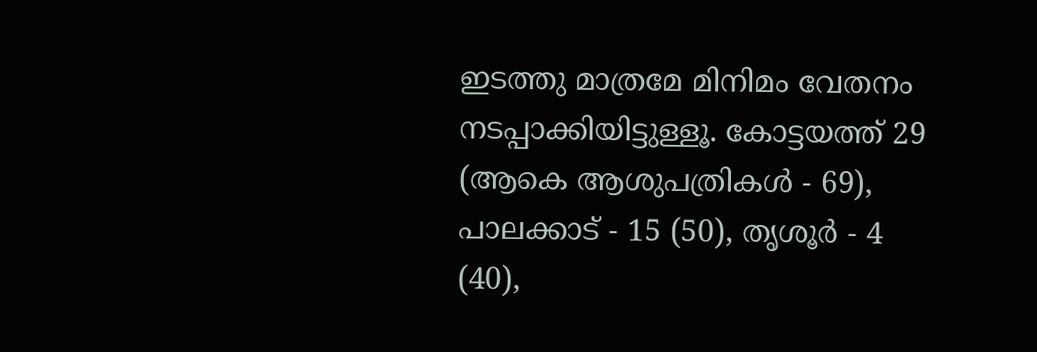ഇടത്തു മാത്രമേ മിനിമം വേതനം നടപ്പാക്കിയിട്ടുള്ളൂ. കോട്ടയത്ത് 29 (ആകെ ആശുപത്രികള്‍ - 69), പാലക്കാട് - 15 (50), തൃശൂര്‍ - 4 (40),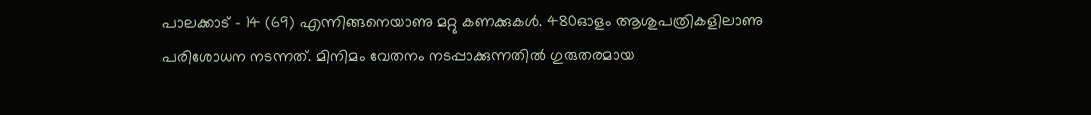പാലക്കാട് - 14 (69) എന്നിങ്ങനെയാണു മറ്റു കണക്കുകള്‍. 480ഓളം ആശുപത്രികളിലാണു പരിശോധന നടന്നത്. മിനിമം വേതനം നടപ്പാക്കുന്നതില്‍ ഗുരുതരമായ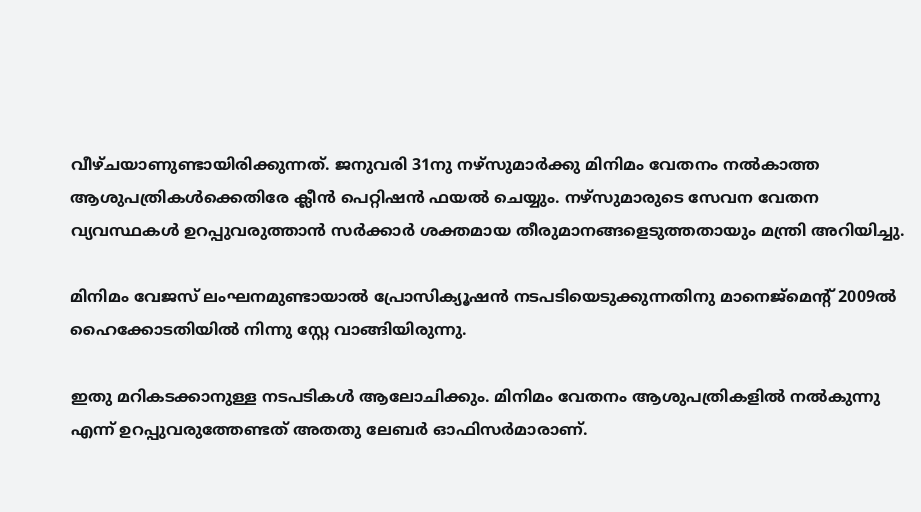വീഴ്ചയാണുണ്ടായിരിക്കുന്നത്. ജനുവരി 31നു നഴ്സുമാര്‍ക്കു മിനിമം വേതനം നല്‍കാത്ത ആശുപത്രികള്‍ക്കെതിരേ ക്ലീന്‍ പെറ്റിഷന്‍ ഫയല്‍ ചെയ്യും. നഴ്സുമാരുടെ സേവന വേതന വ്യവസ്ഥകള്‍ ഉറപ്പുവരുത്താന്‍ സര്‍ക്കാര്‍ ശക്തമായ തീരുമാനങ്ങളെടുത്തതായും മന്ത്രി അറിയിച്ചു.

മിനിമം വേജസ് ലംഘനമുണ്ടായാല്‍ പ്രോസിക്യൂഷന്‍ നടപടിയെടുക്കുന്നതിനു മാനെജ്മെന്‍റ് 2009ല്‍ ഹൈക്കോടതിയില്‍ നിന്നു സ്റ്റേ വാങ്ങിയിരുന്നു.

ഇതു മറികടക്കാനുള്ള നടപടികള്‍ ആലോചിക്കും. മിനിമം വേതനം ആശുപത്രികളില്‍ നല്‍കുന്നു എന്ന് ഉറപ്പുവരുത്തേണ്ടത് അതതു ലേബര്‍ ഓഫിസര്‍മാരാണ്.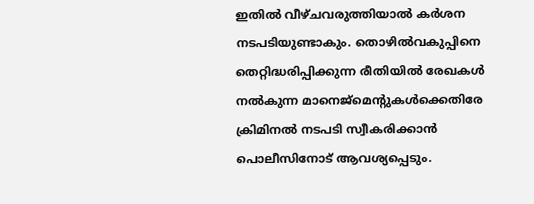ഇതില്‍ വീഴ്ചവരുത്തിയാല്‍ കര്‍ശന നടപടിയുണ്ടാകും. തൊഴില്‍വകുപ്പിനെ തെറ്റിദ്ധരിപ്പിക്കുന്ന രീതിയില്‍ രേഖകള്‍ നല്‍കുന്ന മാനെജ്മെന്‍റുകള്‍ക്കെതിരേ ക്രിമിനല്‍ നടപടി സ്വീകരിക്കാന്‍ പൊലീസിനോട് ആവശ്യപ്പെടും.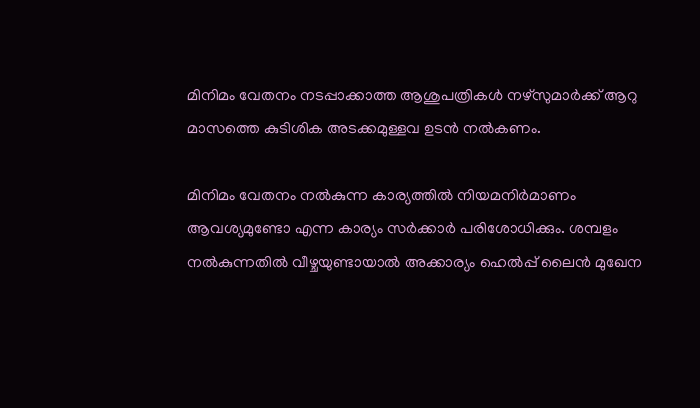മിനിമം വേതനം നടപ്പാക്കാത്ത ആശുപത്രികള്‍ നഴ്സുമാര്‍ക്ക് ആറു മാസത്തെ കുടിശിക അടക്കമുള്ളവ ഉടന്‍ നല്‍കണം.

മിനിമം വേതനം നല്‍കുന്ന കാര്യത്തില്‍ നിയമനിര്‍മാണം ആവശ്യമുണ്ടോ എന്ന കാര്യം സര്‍ക്കാര്‍ പരിശോധിക്കും. ശമ്പളം നല്‍കുന്നതില്‍ വീഴ്ചയുണ്ടായാല്‍ അക്കാര്യം ഹെല്‍പ്പ് ലൈന്‍ മുഖേന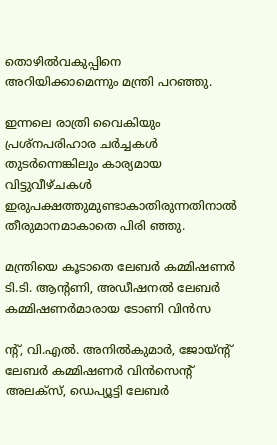തൊഴില്‍വകുപ്പിനെ അറിയിക്കാമെന്നും മന്ത്രി പറഞ്ഞു.

ഇന്നലെ രാത്രി വൈകിയും പ്രശ്നപരിഹാര ചര്‍ച്ചകള്‍ തുടര്‍ന്നെങ്കിലും കാര്യമായ വിട്ടുവീഴ്ചകള്‍ ഇരുപക്ഷത്തുമുണ്ടാകാതിരുന്നതിനാല്‍ തീരുമാനമാകാതെ പിരി ഞ്ഞു.

മന്ത്രിയെ കൂടാതെ ലേബര്‍ കമ്മിഷണര്‍ ടി.ടി. ആന്‍റണി, അഡീഷനല്‍ ലേബര്‍ കമ്മിഷണര്‍മാരായ ടോണി വിന്‍സ

ന്‍റ്, വി.എല്‍. അനില്‍കുമാര്‍, ജോയ്ന്‍റ് ലേബര്‍ കമ്മിഷണര്‍ വിന്‍സെന്‍റ് അലക്സ്, ഡെപ്യൂട്ടി ലേബര്‍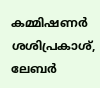കമ്മിഷണര്‍ ശശിപ്രകാശ്, ലേബര്‍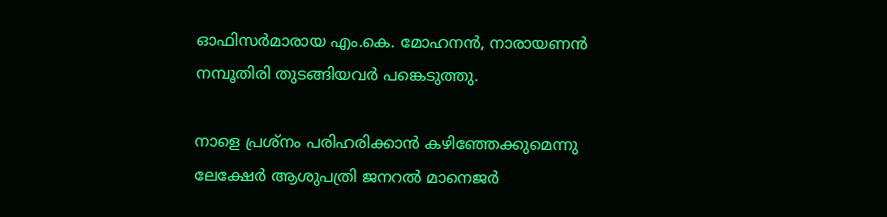ഓഫിസര്‍മാരായ എം.കെ. മോഹനന്‍, നാരായണന്‍ നമ്പൂതിരി തുടങ്ങിയവര്‍ പങ്കെടുത്തു.

നാളെ പ്രശ്നം പരിഹരിക്കാന്‍ കഴിഞ്ഞേക്കുമെന്നു ലേക്ഷേര്‍ ആശുപത്രി ജനറല്‍ മാനെജര്‍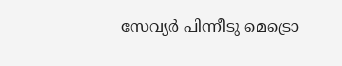സേവ്യര്‍ പിന്നീടു മെട്രൊ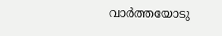വാര്‍ത്തയോടു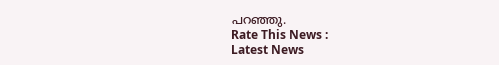പറഞ്ഞു.
Rate This News :
Latest News